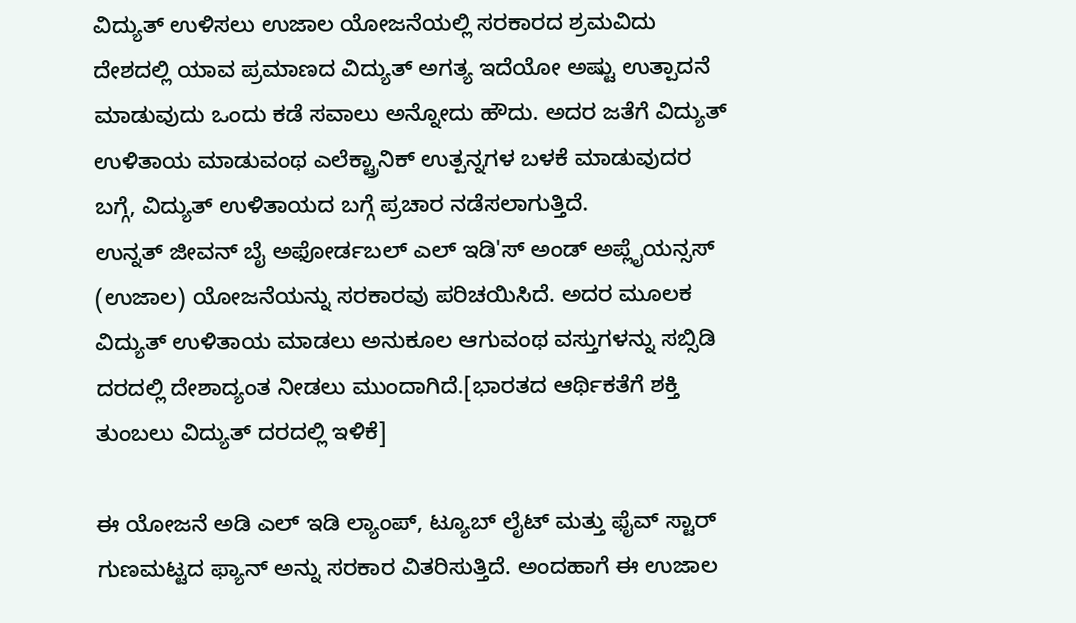ವಿದ್ಯುತ್ ಉಳಿಸಲು ಉಜಾಲ ಯೋಜನೆಯಲ್ಲಿ ಸರಕಾರದ ಶ್ರಮವಿದು
ದೇಶದಲ್ಲಿ ಯಾವ ಪ್ರಮಾಣದ ವಿದ್ಯುತ್ ಅಗತ್ಯ ಇದೆಯೋ ಅಷ್ಟು ಉತ್ಪಾದನೆ ಮಾಡುವುದು ಒಂದು ಕಡೆ ಸವಾಲು ಅನ್ನೋದು ಹೌದು. ಅದರ ಜತೆಗೆ ವಿದ್ಯುತ್ ಉಳಿತಾಯ ಮಾಡುವಂಥ ಎಲೆಕ್ಟ್ರಾನಿಕ್ ಉತ್ಪನ್ನಗಳ ಬಳಕೆ ಮಾಡುವುದರ ಬಗ್ಗೆ, ವಿದ್ಯುತ್ ಉಳಿತಾಯದ ಬಗ್ಗೆ ಪ್ರಚಾರ ನಡೆಸಲಾಗುತ್ತಿದೆ.
ಉನ್ನತ್ ಜೀವನ್ ಬೈ ಅಫೋರ್ಡಬಲ್ ಎಲ್ ಇಡಿ'ಸ್ ಅಂಡ್ ಅಪ್ಲೈಯನ್ಸಸ್ (ಉಜಾಲ) ಯೋಜನೆಯನ್ನು ಸರಕಾರವು ಪರಿಚಯಿಸಿದೆ. ಅದರ ಮೂಲಕ ವಿದ್ಯುತ್ ಉಳಿತಾಯ ಮಾಡಲು ಅನುಕೂಲ ಆಗುವಂಥ ವಸ್ತುಗಳನ್ನು ಸಬ್ಸಿಡಿ ದರದಲ್ಲಿ ದೇಶಾದ್ಯಂತ ನೀಡಲು ಮುಂದಾಗಿದೆ.[ಭಾರತದ ಆರ್ಥಿಕತೆಗೆ ಶಕ್ತಿ ತುಂಬಲು ವಿದ್ಯುತ್ ದರದಲ್ಲಿ ಇಳಿಕೆ]

ಈ ಯೋಜನೆ ಅಡಿ ಎಲ್ ಇಡಿ ಲ್ಯಾಂಪ್, ಟ್ಯೂಬ್ ಲೈಟ್ ಮತ್ತು ಫೈವ್ ಸ್ಟಾರ್ ಗುಣಮಟ್ಟದ ಫ್ಯಾನ್ ಅನ್ನು ಸರಕಾರ ವಿತರಿಸುತ್ತಿದೆ. ಅಂದಹಾಗೆ ಈ ಉಜಾಲ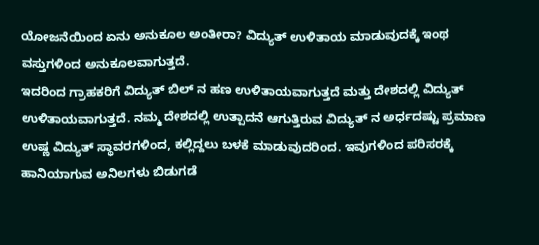ಯೋಜನೆಯಿಂದ ಏನು ಅನುಕೂಲ ಅಂತೀರಾ? ವಿದ್ಯುತ್ ಉಳಿತಾಯ ಮಾಡುವುದಕ್ಕೆ ಇಂಥ ವಸ್ತುಗಳಿಂದ ಅನುಕೂಲವಾಗುತ್ತದೆ.
ಇದರಿಂದ ಗ್ರಾಹಕರಿಗೆ ವಿದ್ಯುತ್ ಬಿಲ್ ನ ಹಣ ಉಳಿತಾಯವಾಗುತ್ತದೆ ಮತ್ತು ದೇಶದಲ್ಲಿ ವಿದ್ಯುತ್ ಉಳಿತಾಯವಾಗುತ್ತದೆ. ನಮ್ಮ ದೇಶದಲ್ಲಿ ಉತ್ಪಾದನೆ ಆಗುತ್ತಿರುವ ವಿದ್ಯುತ್ ನ ಅರ್ಧದಷ್ಟು ಪ್ರಮಾಣ ಉಷ್ಣ ವಿದ್ಯುತ್ ಸ್ಥಾವರಗಳಿಂದ, ಕಲ್ಲಿದ್ದಲು ಬಳಕೆ ಮಾಡುವುದರಿಂದ. ಇವುಗಳಿಂದ ಪರಿಸರಕ್ಕೆ ಹಾನಿಯಾಗುವ ಅನಿಲಗಳು ಬಿಡುಗಡೆ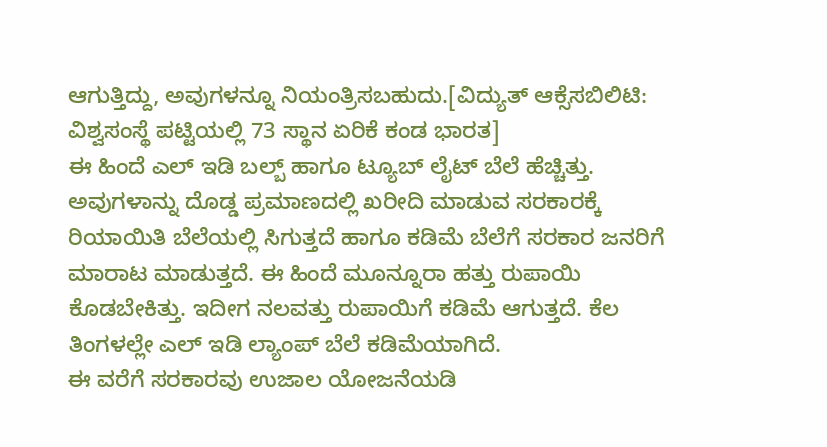ಆಗುತ್ತಿದ್ದು, ಅವುಗಳನ್ನೂ ನಿಯಂತ್ರಿಸಬಹುದು.[ವಿದ್ಯುತ್ ಆಕ್ಸೆಸಬಿಲಿಟಿ: ವಿಶ್ವಸಂಸ್ಥೆ ಪಟ್ಟಿಯಲ್ಲಿ 73 ಸ್ಥಾನ ಏರಿಕೆ ಕಂಡ ಭಾರತ]
ಈ ಹಿಂದೆ ಎಲ್ ಇಡಿ ಬಲ್ಬ್ ಹಾಗೂ ಟ್ಯೂಬ್ ಲೈಟ್ ಬೆಲೆ ಹೆಚ್ಚಿತ್ತು. ಅವುಗಳಾನ್ನು ದೊಡ್ಡ ಪ್ರಮಾಣದಲ್ಲಿ ಖರೀದಿ ಮಾಡುವ ಸರಕಾರಕ್ಕೆ ರಿಯಾಯಿತಿ ಬೆಲೆಯಲ್ಲಿ ಸಿಗುತ್ತದೆ ಹಾಗೂ ಕಡಿಮೆ ಬೆಲೆಗೆ ಸರಕಾರ ಜನರಿಗೆ ಮಾರಾಟ ಮಾಡುತ್ತದೆ. ಈ ಹಿಂದೆ ಮೂನ್ನೂರಾ ಹತ್ತು ರುಪಾಯಿ ಕೊಡಬೇಕಿತ್ತು. ಇದೀಗ ನಲವತ್ತು ರುಪಾಯಿಗೆ ಕಡಿಮೆ ಆಗುತ್ತದೆ. ಕೆಲ ತಿಂಗಳಲ್ಲೇ ಎಲ್ ಇಡಿ ಲ್ಯಾಂಪ್ ಬೆಲೆ ಕಡಿಮೆಯಾಗಿದೆ.
ಈ ವರೆಗೆ ಸರಕಾರವು ಉಜಾಲ ಯೋಜನೆಯಡಿ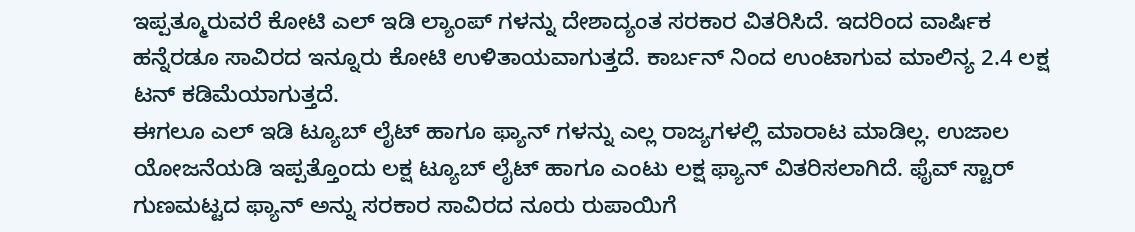ಇಪ್ಪತ್ಮೂರುವರೆ ಕೋಟಿ ಎಲ್ ಇಡಿ ಲ್ಯಾಂಪ್ ಗಳನ್ನು ದೇಶಾದ್ಯಂತ ಸರಕಾರ ವಿತರಿಸಿದೆ. ಇದರಿಂದ ವಾರ್ಷಿಕ ಹನ್ನೆರಡೂ ಸಾವಿರದ ಇನ್ನೂರು ಕೋಟಿ ಉಳಿತಾಯವಾಗುತ್ತದೆ. ಕಾರ್ಬನ್ ನಿಂದ ಉಂಟಾಗುವ ಮಾಲಿನ್ಯ 2.4 ಲಕ್ಷ ಟನ್ ಕಡಿಮೆಯಾಗುತ್ತದೆ.
ಈಗಲೂ ಎಲ್ ಇಡಿ ಟ್ಯೂಬ್ ಲೈಟ್ ಹಾಗೂ ಫ್ಯಾನ್ ಗಳನ್ನು ಎಲ್ಲ ರಾಜ್ಯಗಳಲ್ಲಿ ಮಾರಾಟ ಮಾಡಿಲ್ಲ. ಉಜಾಲ ಯೋಜನೆಯಡಿ ಇಪ್ಪತ್ತೊಂದು ಲಕ್ಷ ಟ್ಯೂಬ್ ಲೈಟ್ ಹಾಗೂ ಎಂಟು ಲಕ್ಷ ಫ್ಯಾನ್ ವಿತರಿಸಲಾಗಿದೆ. ಫೈವ್ ಸ್ಟಾರ್ ಗುಣಮಟ್ಟದ ಫ್ಯಾನ್ ಅನ್ನು ಸರಕಾರ ಸಾವಿರದ ನೂರು ರುಪಾಯಿಗೆ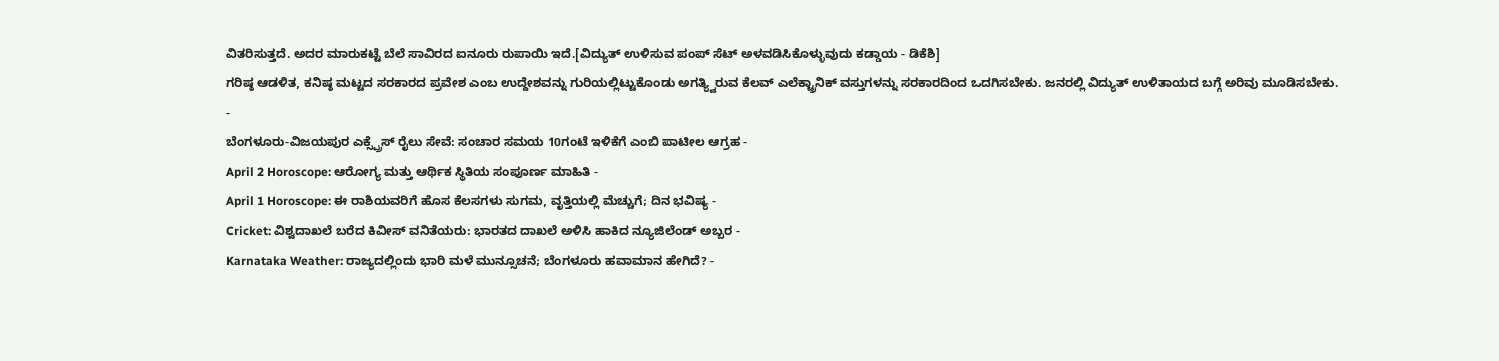ವಿತರಿಸುತ್ತದೆ. ಅದರ ಮಾರುಕಟ್ಟೆ ಬೆಲೆ ಸಾವಿರದ ಐನೂರು ರುಪಾಯಿ ಇದೆ.[ವಿದ್ಯುತ್ ಉಳಿಸುವ ಪಂಪ್ ಸೆಟ್ ಅಳವಡಿಸಿಕೊಳ್ಳುವುದು ಕಡ್ಡಾಯ - ಡಿಕೆಶಿ]
ಗರಿಷ್ಠ ಆಡಳಿತ, ಕನಿಷ್ಠ ಮಟ್ಟದ ಸರಕಾರದ ಪ್ರವೇಶ ಎಂಬ ಉದ್ದೇಶವನ್ನು ಗುರಿಯಲ್ಲಿಟ್ಟುಕೊಂಡು ಅಗತ್ಯ್ವಿರುವ ಕೆಲವ್ ಎಲೆಕ್ಟ್ರಾನಿಕ್ ವಸ್ತುಗಳನ್ನು ಸರಕಾರದಿಂದ ಒದಗಿಸಬೇಕು. ಜನರಲ್ಲಿ ವಿದ್ಯುತ್ ಉಳಿತಾಯದ ಬಗ್ಗೆ ಅರಿವು ಮೂಡಿಸಬೇಕು.
-
ಬೆಂಗಳೂರು-ವಿಜಯಪುರ ಎಕ್ಸ್ಪ್ರೆಸ್ ರೈಲು ಸೇವೆ: ಸಂಚಾರ ಸಮಯ 10ಗಂಟೆ ಇಳಿಕೆಗೆ ಎಂಬಿ ಪಾಟೀಲ ಆಗ್ರಹ -
April 2 Horoscope: ಆರೋಗ್ಯ ಮತ್ತು ಆರ್ಥಿಕ ಸ್ಥಿತಿಯ ಸಂಪೂರ್ಣ ಮಾಹಿತಿ -
April 1 Horoscope: ಈ ರಾಶಿಯವರಿಗೆ ಹೊಸ ಕೆಲಸಗಳು ಸುಗಮ, ವೃತ್ತಿಯಲ್ಲಿ ಮೆಚ್ಚುಗೆ; ದಿನ ಭವಿಷ್ಯ -
Cricket: ವಿಶ್ವದಾಖಲೆ ಬರೆದ ಕಿವೀಸ್ ವನಿತೆಯರು: ಭಾರತದ ದಾಖಲೆ ಅಳಿಸಿ ಹಾಕಿದ ನ್ಯೂಜಿಲೆಂಡ್ ಅಬ್ಬರ -
Karnataka Weather: ರಾಜ್ಯದಲ್ಲಿಂದು ಭಾರಿ ಮಳೆ ಮುನ್ಸೂಚನೆ; ಬೆಂಗಳೂರು ಹವಾಮಾನ ಹೇಗಿದೆ? -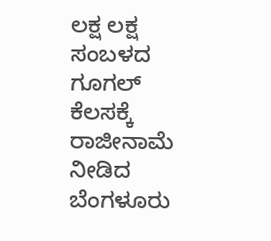ಲಕ್ಷ ಲಕ್ಷ ಸಂಬಳದ ಗೂಗಲ್ ಕೆಲಸಕ್ಕೆ ರಾಜೀನಾಮೆ ನೀಡಿದ ಬೆಂಗಳೂರು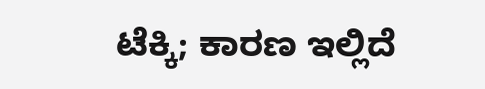ಟೆಕ್ಕಿ; ಕಾರಣ ಇಲ್ಲಿದೆ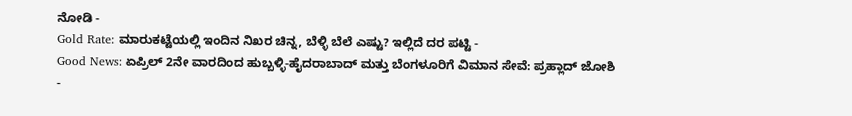ನೋಡಿ -
Gold Rate: ಮಾರುಕಟ್ಟೆಯಲ್ಲಿ ಇಂದಿನ ನಿಖರ ಚಿನ್ನ, ಬೆಳ್ಳಿ ಬೆಲೆ ಎಷ್ಟು? ಇಲ್ಲಿದೆ ದರ ಪಟ್ಟಿ -
Good News: ಏಪ್ರಿಲ್ 2ನೇ ವಾರದಿಂದ ಹುಬ್ಬಳ್ಳಿ-ಹೈದರಾಬಾದ್ ಮತ್ತು ಬೆಂಗಳೂರಿಗೆ ವಿಮಾನ ಸೇವೆ: ಪ್ರಹ್ಲಾದ್ ಜೋಶಿ -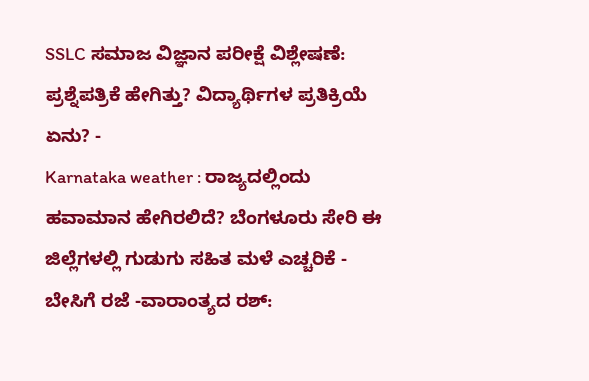SSLC ಸಮಾಜ ವಿಜ್ಞಾನ ಪರೀಕ್ಷೆ ವಿಶ್ಲೇಷಣೆ: ಪ್ರಶ್ನೆಪತ್ರಿಕೆ ಹೇಗಿತ್ತು? ವಿದ್ಯಾರ್ಥಿಗಳ ಪ್ರತಿಕ್ರಿಯೆ ಏನು? -
Karnataka weather : ರಾಜ್ಯದಲ್ಲಿಂದು ಹವಾಮಾನ ಹೇಗಿರಲಿದೆ? ಬೆಂಗಳೂರು ಸೇರಿ ಈ ಜಿಲ್ಲೆಗಳಲ್ಲಿ ಗುಡುಗು ಸಹಿತ ಮಳೆ ಎಚ್ಚರಿಕೆ -
ಬೇಸಿಗೆ ರಜೆ -ವಾರಾಂತ್ಯದ ರಶ್: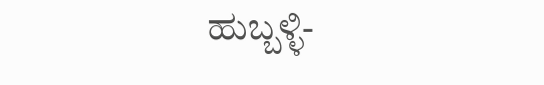ಹುಬ್ಬಳ್ಳಿ-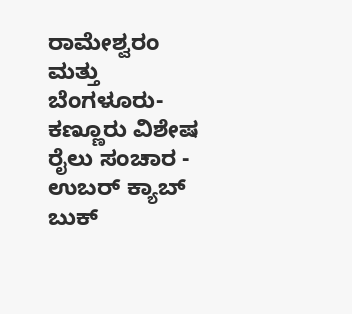ರಾಮೇಶ್ವರಂ ಮತ್ತು ಬೆಂಗಳೂರು-ಕಣ್ಣೂರು ವಿಶೇಷ ರೈಲು ಸಂಚಾರ -
ಉಬರ್ ಕ್ಯಾಬ್ ಬುಕ್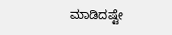ಮಾಡಿದಷ್ಟೇ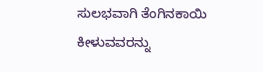ಸುಲಭವಾಗಿ ತೆಂಗಿನಕಾಯಿ ಕೀಳುವವರನ್ನು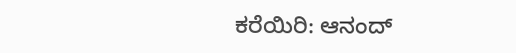ಕರೆಯಿರಿ: ಆನಂದ್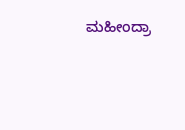ಮಹೀಂದ್ರಾ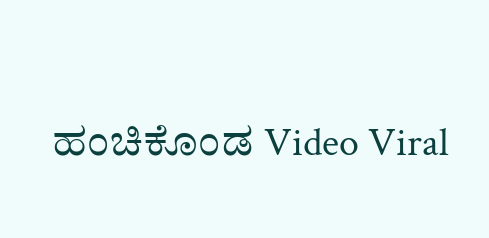ಹಂಚಿಕೊಂಡ Video Viral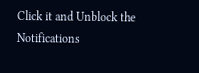Click it and Unblock the Notifications